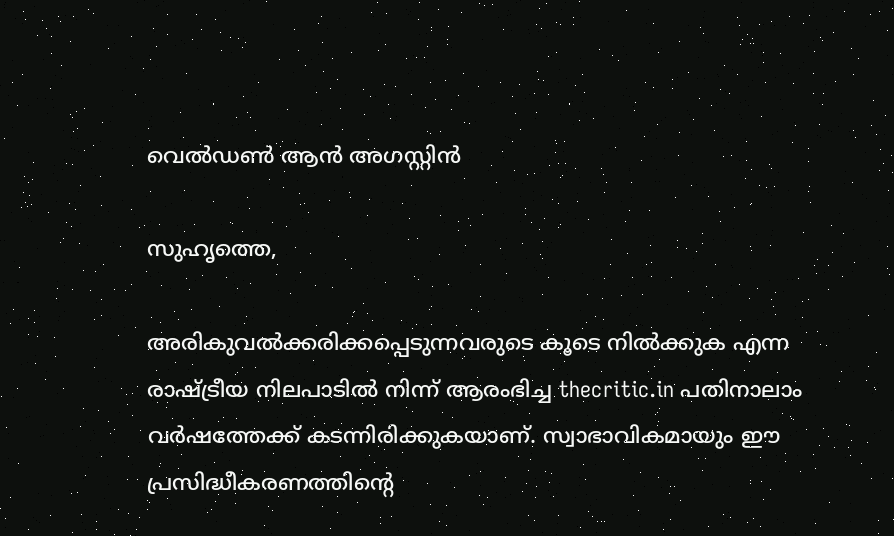വെല്‍ഡണ്‍ ആന്‍ അഗസ്റ്റിന്‍

സുഹൃത്തെ,

അരികുവല്‍ക്കരിക്കപ്പെടുന്നവരുടെ കൂടെ നില്‍ക്കുക എന്ന രാഷ്ട്രീയ നിലപാടില്‍ നിന്ന് ആരംഭിച്ച thecritic.in പതിനാലാം വര്‍ഷത്തേക്ക് കടന്നിരിക്കുകയാണ്. സ്വാഭാവികമായും ഈ പ്രസിദ്ധീകരണത്തിന്റെ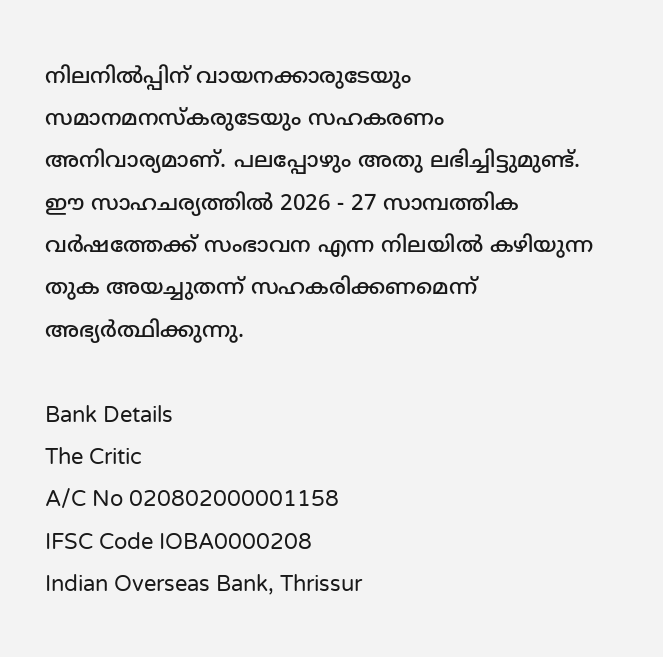നിലനില്‍പ്പിന് വായനക്കാരുടേയും സമാനമനസ്‌കരുടേയും സഹകരണം അനിവാര്യമാണ്. പലപ്പോഴും അതു ലഭിച്ചിട്ടുമുണ്ട്. ഈ സാഹചര്യത്തില്‍ 2026 - 27 സാമ്പത്തിക വര്‍ഷത്തേക്ക് സംഭാവന എന്ന നിലയില്‍ കഴിയുന്ന തുക അയച്ചുതന്ന് സഹകരിക്കണമെന്ന് അഭ്യര്‍ത്ഥിക്കുന്നു.

Bank Details
The Critic
A/C No 020802000001158
IFSC Code IOBA0000208
Indian Overseas Bank, Thrissur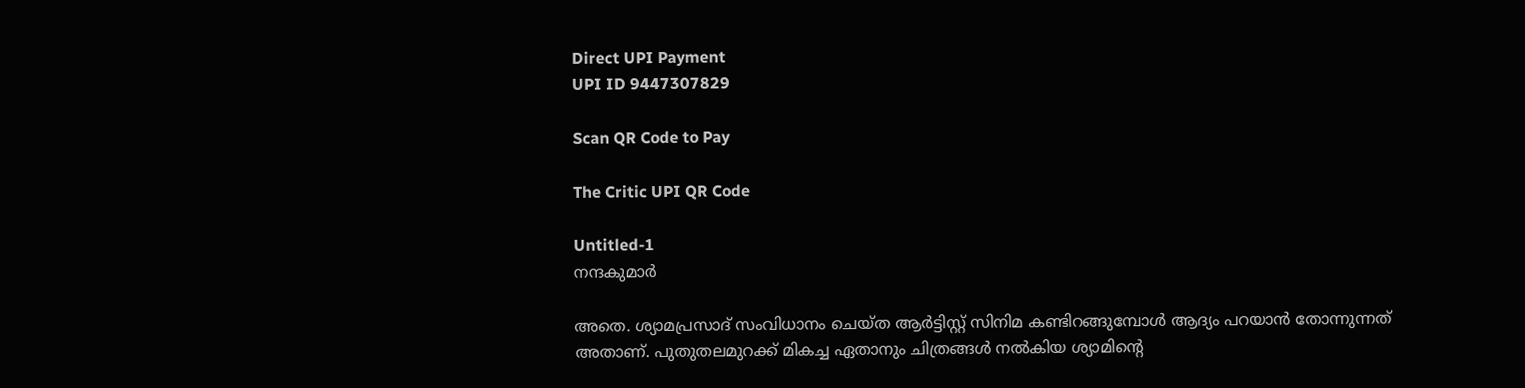Direct UPI Payment
UPI ID 9447307829

Scan QR Code to Pay

The Critic UPI QR Code

Untitled-1
നന്ദകുമാര്‍

അതെ. ശ്യാമപ്രസാദ് സംവിധാനം ചെയ്ത ആര്‍ട്ടിസ്റ്റ് സിനിമ കണ്ടിറങ്ങുമ്പോള്‍ ആദ്യം പറയാന്‍ തോന്നുന്നത് അതാണ്. പുതുതലമുറക്ക് മികച്ച ഏതാനും ചിത്രങ്ങള്‍ നല്‍കിയ ശ്യാമിന്റെ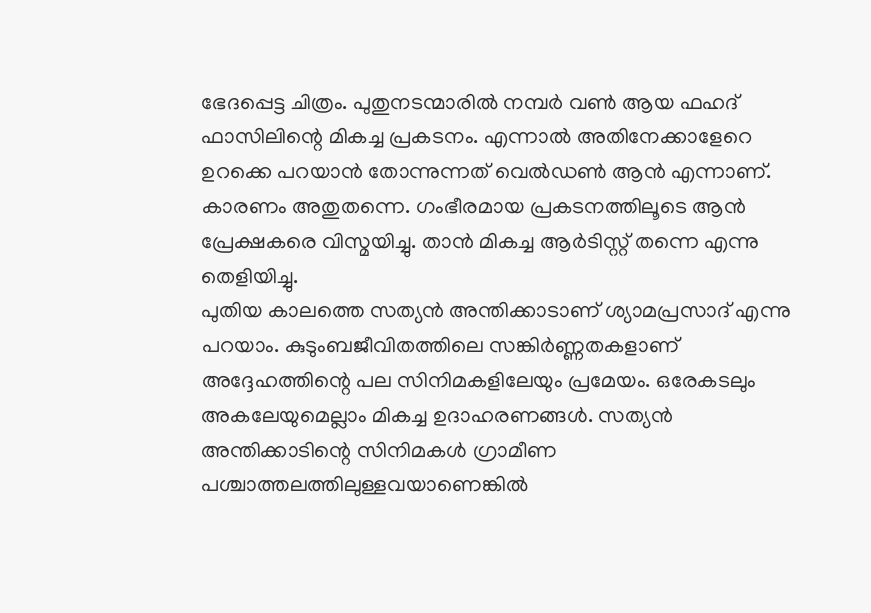ഭേദപ്പെട്ട ചിത്രം. പുതുനടന്മാരില്‍ നമ്പര്‍ വണ്‍ ആയ ഫഹദ് ഫാസിലിന്റെ മികച്ച പ്രകടനം. എന്നാല്‍ അതിനേക്കാളേറെ ഉറക്കെ പറയാന്‍ തോന്നുന്നത് വെല്‍ഡണ്‍ ആന്‍ എന്നാണ്. കാരണം അതുതന്നെ. ഗംഭീരമായ പ്രകടനത്തിലൂടെ ആന്‍ പ്രേക്ഷകരെ വിസ്മയിച്ചു. താന്‍ മികച്ച ആര്‍ടിസ്റ്റ് തന്നെ എന്നു തെളിയിച്ചു.
പുതിയ കാലത്തെ സത്യന്‍ അന്തിക്കാടാണ് ശ്യാമപ്രസാദ് എന്നു പറയാം. കുടുംബജീവിതത്തിലെ സങ്കിര്‍ണ്ണതകളാണ് അദ്ദേഹത്തിന്റെ പല സിനിമകളിലേയും പ്രമേയം. ഒരേകടലും അകലേയുമെല്ലാം മികച്ച ഉദാഹരണങ്ങള്‍. സത്യന്‍ അന്തിക്കാടിന്റെ സിനിമകള്‍ ഗ്രാമീണ പശ്ചാത്തലത്തിലുള്ളവയാണെങ്കില്‍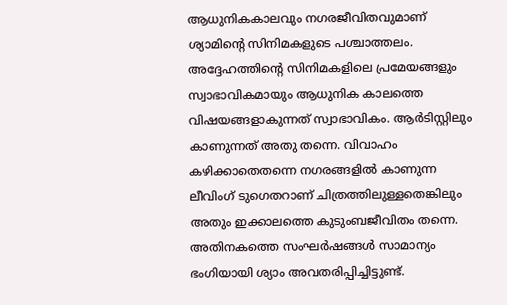ആധുനികകാലവും നഗരജീവിതവുമാണ് ശ്യാമിന്റെ സിനിമകളുടെ പശ്ചാത്തലം. അദ്ദേഹത്തിന്റെ സിനിമകളിലെ പ്രമേയങ്ങളും സ്വാഭാവികമായും ആധുനിക കാലത്തെ വിഷയങ്ങളാകുന്നത് സ്വാഭാവികം. ആര്‍ടിസ്റ്റിലും കാണുന്നത് അതു തന്നെ. വിവാഹം കഴിക്കാതെതന്നെ നഗരങ്ങളില്‍ കാണുന്ന ലീവിംഗ് ടുഗെതറാണ് ചിത്രത്തിലുള്ളതെങ്കിലും അതും ഇക്കാലത്തെ കുടുംബജീവിതം തന്നെ. അതിനകത്തെ സംഘര്‍ഷങ്ങള്‍ സാമാന്യം ഭംഗിയായി ശ്യാം അവതരിപ്പിച്ചിട്ടുണ്ട്.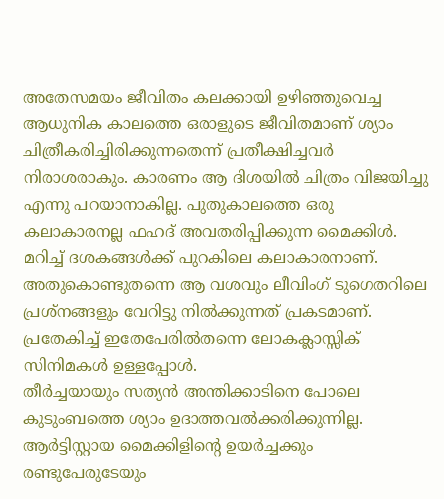അതേസമയം ജീവിതം കലക്കായി ഉഴിഞ്ഞുവെച്ച ആധുനിക കാലത്തെ ഒരാളുടെ ജീവിതമാണ് ശ്യാം ചിത്രീകരിച്ചിരിക്കുന്നതെന്ന് പ്രതീക്ഷിച്ചവര്‍ നിരാശരാകും. കാരണം ആ ദിശയില്‍ ചിത്രം വിജയിച്ചു എന്നു പറയാനാകില്ല. പുതുകാലത്തെ ഒരു കലാകാരനല്ല ഫഹദ് അവതരിപ്പിക്കുന്ന മൈക്കിള്‍. മറിച്ച് ദശകങ്ങള്‍ക്ക് പുറകിലെ കലാകാരനാണ്. അതുകൊണ്ടുതന്നെ ആ വശവും ലീവിംഗ് ടുഗെതറിലെ പ്രശ്‌നങ്ങളും വേറിട്ടു നില്‍ക്കുന്നത് പ്രകടമാണ്. പ്രതേകിച്ച് ഇതേപേരില്‍തന്നെ ലോകക്ലാസ്സിക് സിനിമകള്‍ ഉള്ളപ്പോള്‍.
തീര്‍ച്ചയായും സത്യന്‍ അന്തിക്കാടിനെ പോലെ കുടുംബത്തെ ശ്യാം ഉദാത്തവല്‍ക്കരിക്കുന്നില്ല. ആര്‍ട്ടിസ്റ്റായ മൈക്കിളിന്റെ ഉയര്‍ച്ചക്കും രണ്ടുപേരുടേയും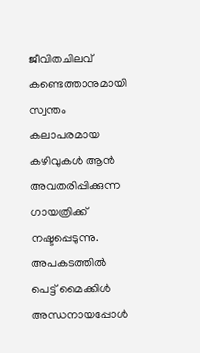ജീവിതചിലവ് കണ്ടെത്താനുമായി സ്വന്തം കലാപരമായ കഴിവുകള്‍ ആന്‍ അവതരിപ്പിക്കുന്ന ഗായത്രിക്ക് നഷ്ടപ്പെടുന്നു. അപകടത്തില്‍ പെട്ട് മൈക്കിള്‍ അന്ധനായപ്പോള്‍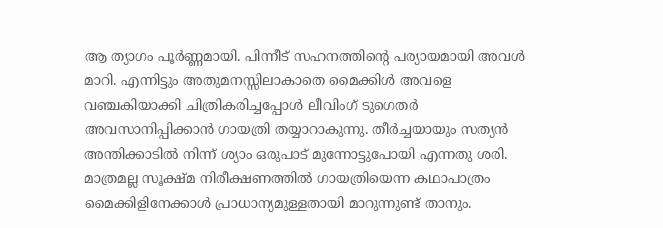ആ ത്യാഗം പൂര്‍ണ്ണമായി. പിന്നീട് സഹനത്തിന്റെ പര്യായമായി അവള്‍ മാറി. എന്നിട്ടും അതുമനസ്സിലാകാതെ മൈക്കിള്‍ അവളെ വഞ്ചകിയാക്കി ചിത്രികരിച്ചപ്പോള്‍ ലീവിംഗ് ടുഗെതര്‍ അവസാനിപ്പിക്കാന്‍ ഗായത്രി തയ്യാറാകുന്നു. തീര്‍ച്ചയായും സത്യന്‍ അന്തിക്കാടില്‍ നിന്ന് ശ്യാം ഒരുപാട് മുന്നോട്ടുപോയി എന്നതു ശരി. മാത്രമല്ല സൂക്ഷ്മ നിരീക്ഷണത്തില്‍ ഗായത്രിയെന്ന കഥാപാത്രം മൈക്കിളിനേക്കാള്‍ പ്രാധാന്യമുള്ളതായി മാറുന്നുണ്ട് താനും.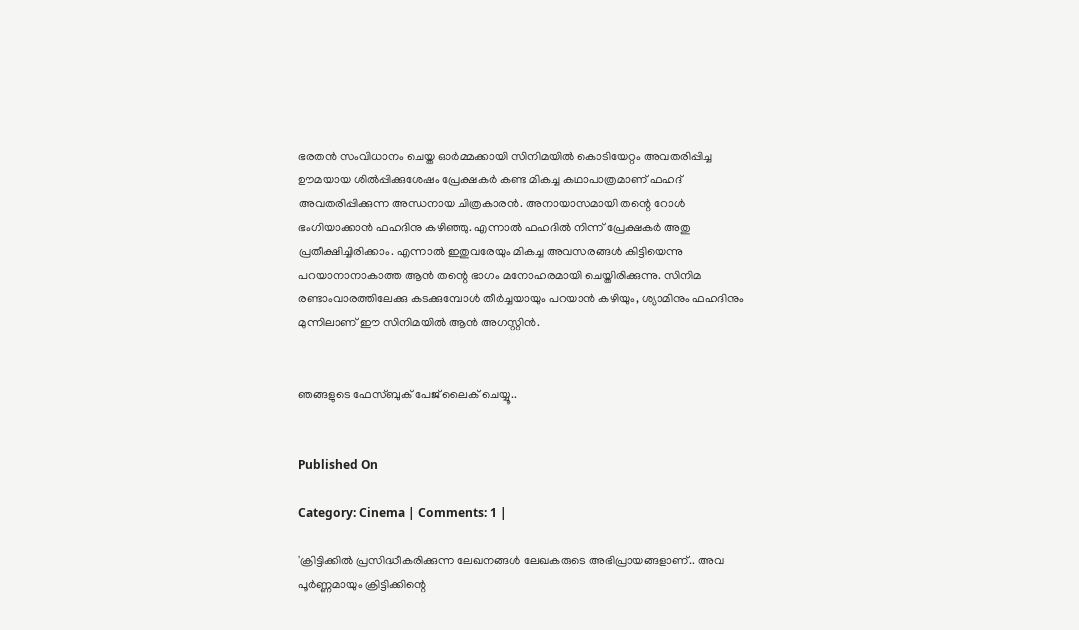ഭരതന്‍ സംവിധാനം ചെയ്ത ഓര്‍മ്മക്കായി സിനിമയില്‍ കൊടിയേറ്റം അവതരിപ്പിച്ച ഊമയായ ശില്‍പ്പിക്കുശേഷം പ്രേക്ഷകര്‍ കണ്ട മികച്ച കഥാപാത്രമാണ് ഫഹദ് അവതരിപ്പിക്കുന്ന അന്ധനായ ചിത്രകാരന്‍. അനായാസമായി തന്റെ റോള്‍ ഭംഗിയാക്കാന്‍ ഫഹദിനു കഴിഞ്ഞു. എന്നാല്‍ ഫഹദില്‍ നിന്ന് പ്രേക്ഷകര്‍ അതു പ്രതീക്ഷിച്ചിരിക്കാം. എന്നാല്‍ ഇതുവരേയും മികച്ച അവസരങ്ങള്‍ കിട്ടിയെന്നു പറയാനാനാകാത്ത ആന്‍ തന്റെ ഭാഗം മനോഹരമായി ചെയ്തിരിക്കുന്നു. സിനിമ രണ്ടാംവാരത്തിലേക്കു കടക്കുമ്പോള്‍ തീര്‍ച്ചയായും പറയാന്‍ കഴിയും, ശ്യാമിനും ഫഹദിനും മുന്നിലാണ് ഈ സിനിമയില്‍ ആന്‍ അഗസ്റ്റിന്‍.


ഞങ്ങളുടെ ഫേസ്ബുക് പേജ് ലൈക് ചെയ്യൂ..


Published On

Category: Cinema | Comments: 1 |

'ക്രിട്ടിക്കില്‍ പ്രസിദ്ധീകരിക്കുന്ന ലേഖനങ്ങള്‍ ലേഖകരുടെ അഭിപ്രായങ്ങളാണ്.. അവ പൂര്‍ണ്ണമായും ക്രിട്ടിക്കിന്റെ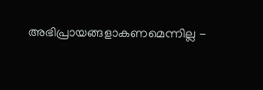അഭിപ്രായങ്ങളാകണമെന്നില്ല -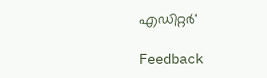എഡിറ്റര്‍'

Feedback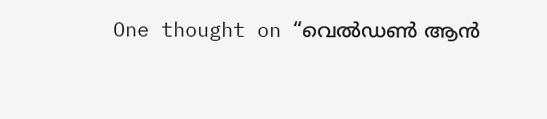One thought on “വെല്‍ഡണ്‍ ആന്‍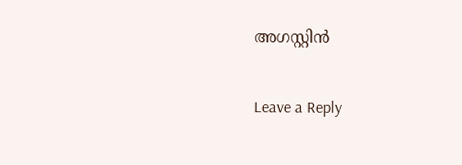അഗസ്റ്റിന്‍

Leave a Reply